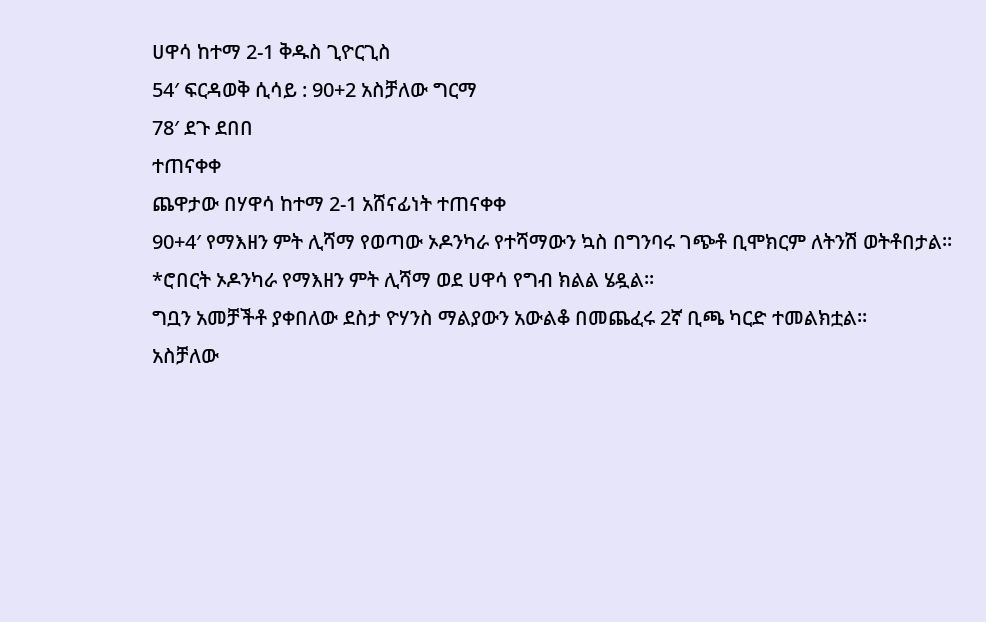ሀዋሳ ከተማ 2-1 ቅዱስ ጊዮርጊስ
54′ ፍርዳወቅ ሲሳይ : 90+2 አስቻለው ግርማ
78′ ደጉ ደበበ
ተጠናቀቀ
ጨዋታው በሃዋሳ ከተማ 2-1 አሸናፊነት ተጠናቀቀ
90+4′ የማእዘን ምት ሊሻማ የወጣው ኦዶንካራ የተሻማውን ኳስ በግንባሩ ገጭቶ ቢሞክርም ለትንሽ ወትቶበታል፡፡
*ሮበርት ኦዶንካራ የማእዘን ምት ሊሻማ ወደ ሀዋሳ የግብ ክልል ሄዷል፡፡
ግቧን አመቻችቶ ያቀበለው ደስታ ዮሃንስ ማልያውን አውልቆ በመጨፈሩ 2ኛ ቢጫ ካርድ ተመልክቷል፡፡
አስቻለው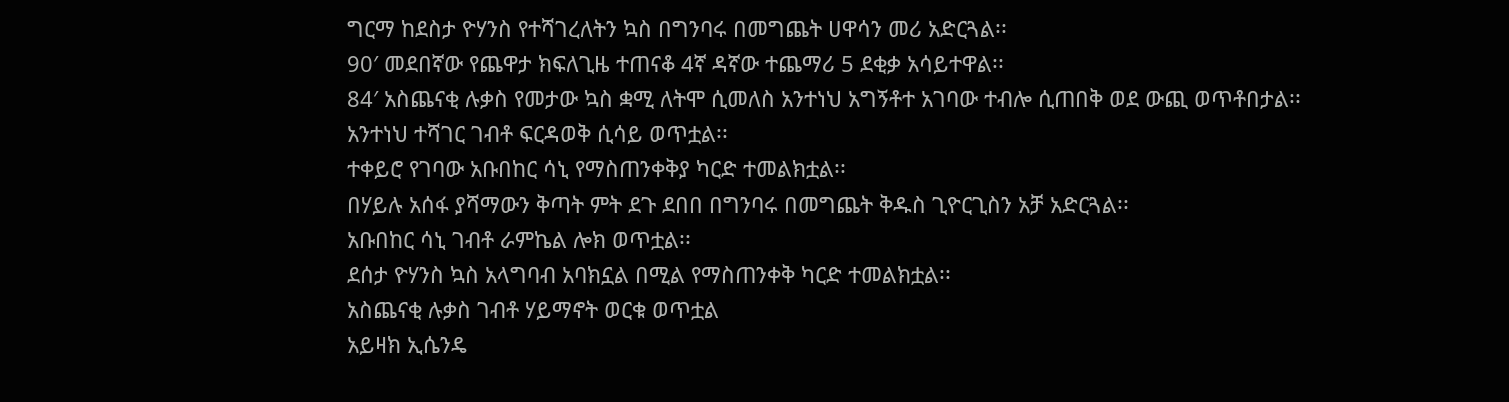ግርማ ከደስታ ዮሃንስ የተሻገረለትን ኳስ በግንባሩ በመግጨት ሀዋሳን መሪ አድርጓል፡፡
90′ መደበኛው የጨዋታ ክፍለጊዜ ተጠናቆ 4ኛ ዳኛው ተጨማሪ 5 ደቂቃ አሳይተዋል፡፡
84′ አስጨናቂ ሉቃስ የመታው ኳስ ቋሚ ለትሞ ሲመለስ አንተነህ አግኝቶተ አገባው ተብሎ ሲጠበቅ ወደ ውጪ ወጥቶበታል፡፡
አንተነህ ተሻገር ገብቶ ፍርዳወቅ ሲሳይ ወጥቷል፡፡
ተቀይሮ የገባው አቡበከር ሳኒ የማስጠንቀቅያ ካርድ ተመልክቷል፡፡
በሃይሉ አሰፋ ያሻማውን ቅጣት ምት ደጉ ደበበ በግንባሩ በመግጨት ቅዱስ ጊዮርጊስን አቻ አድርጓል፡፡
አቡበከር ሳኒ ገብቶ ራምኬል ሎክ ወጥቷል፡፡
ደሰታ ዮሃንስ ኳስ አላግባብ አባክኗል በሚል የማስጠንቀቅ ካርድ ተመልክቷል፡፡
አስጨናቂ ሉቃስ ገብቶ ሃይማኖት ወርቁ ወጥቷል
አይዛክ ኢሴንዴ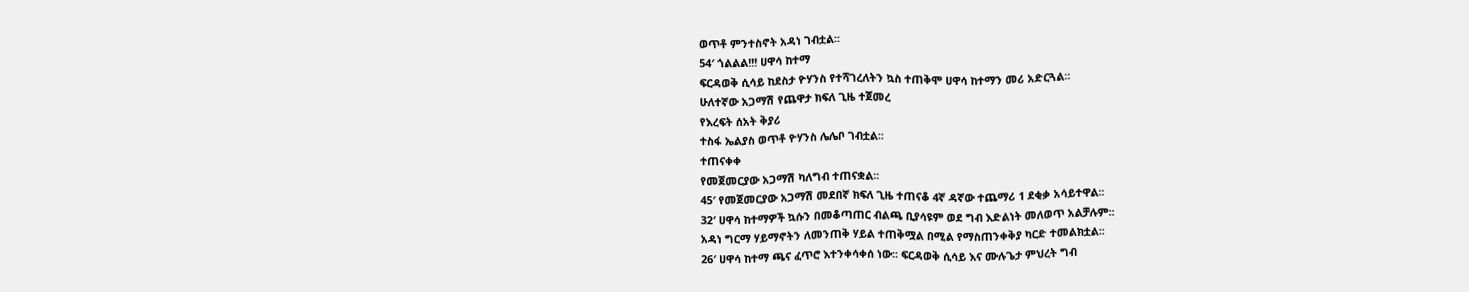ወጥቶ ምንተስኖት አዳነ ገብቷል፡፡
54′ ጎልልል!!! ሀዋሳ ከተማ
ፍርዳወቅ ሲሳይ ከደስታ ዮሃንስ የተሻገረለትን ኳስ ተጠቅሞ ሀዋሳ ከተማን መሪ አድርጓል፡፡
ሁለተኛው አጋማሽ የጨዋታ ክፍለ ጊዜ ተጀመረ
የእረፍት ሰአት ቅያሪ
ተስፋ ኤልያስ ወጥቶ ዮሃንስ ሌሌቦ ገብቷል፡፡
ተጠናቀቀ
የመጀመርያው አጋማሽ ካለግብ ተጠናቋል፡፡
45′ የመጀመርያው አጋማሽ መደበኛ ክፍለ ጊዜ ተጠናቆ 4ኛ ዳኛው ተጨማሪ 1 ደቂቃ አሳይተዋል፡፡
32′ ሀዋሳ ከተማዎች ኳሱን በመቆጣጠር ብልጫ ቢያሳዩም ወደ ግብ እድልነት መለወጥ አልቻሉም፡፡
አዳነ ግርማ ሃይማኖትን ለመንጠቅ ሃይል ተጠቅሟል በሚል የማስጠንቀቅያ ካርድ ተመልክቷል፡፡
26′ ሀዋሳ ከተማ ጫና ፈጥሮ እተንቀሳቀሰ ነው፡፡ ፍርዳወቅ ሲሳይ እና ሙሉጌታ ምህረት ግብ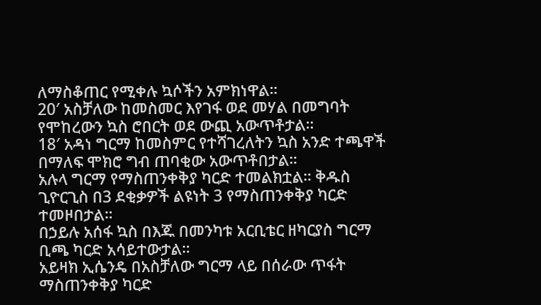ለማስቆጠር የሚቀሉ ኳሶችን አምክነዋል፡፡
20′ አስቻለው ከመስመር እየገፋ ወደ መሃል በመግባት የሞከረውን ኳስ ሮበርት ወደ ውጪ አውጥቶታል፡፡
18′ አዳነ ግርማ ከመስምር የተሻገረለትን ኳስ አንድ ተጫዋች በማለፍ ሞክሮ ግብ ጠባቂው አውጥቶበታል፡፡
አሉላ ግርማ የማስጠንቀቅያ ካርድ ተመልክቷል፡፡ ቅዱስ ጊዮርጊስ በ3 ደቂቃዎች ልዩነት 3 የማስጠንቀቅያ ካርድ ተመዞበታል፡፡
በኃይሉ አሰፋ ኳስ በእጁ በመንካቱ አርቢቴር ዘካርያስ ግርማ ቢጫ ካርድ አሳይተውታል፡፡
አይዛክ ኢሴንዴ በአስቻለው ግርማ ላይ በሰራው ጥፋት ማስጠንቀቅያ ካርድ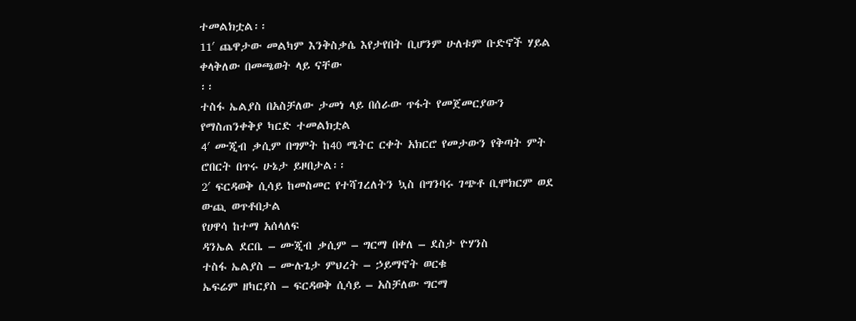ተመልክቷል፡፡
11′ ጨዋታው መልካም እንቅስቃሴ እየታየበት ቢሆንም ሁለቱም ቡድኖች ሃይል ቀላቅለው በመጫወት ላይ ናቸው
፡፡
ተስፋ ኤልያስ በአስቻለው ታመነ ላይ በሰራው ጥፋት የመጀመርያውን የማስጠንቀቅያ ካርድ ተመልክቷል
4′ ሙጂብ ቃሲም በግምት ከ40 ሜትር ርቀት አክርሮ የመታውን የቅጣት ምት ሮበርት በጥሩ ሁኔታ ይዞበታል፡፡
2′ ፍርዳወቅ ሲሳይ ከመስመር የተሻገረለትን ኳስ በግንባሩ ገጭቶ ቢሞክርም ወደ ውጪ ወጥቶበታል
የሀዋሳ ከተማ አሰላለፍ
ዳንኤል ደርቤ – ሙጂብ ቃሲም – ግርማ በቀለ – ደስታ ዮሃንስ
ተስፋ ኤልያስ – ሙሉጌታ ምህረት – ኃይማኖት ወርቁ
ኤፍሬም ዘካርያስ – ፍርዳወቅ ሲሳይ – አስቻለው ግርማ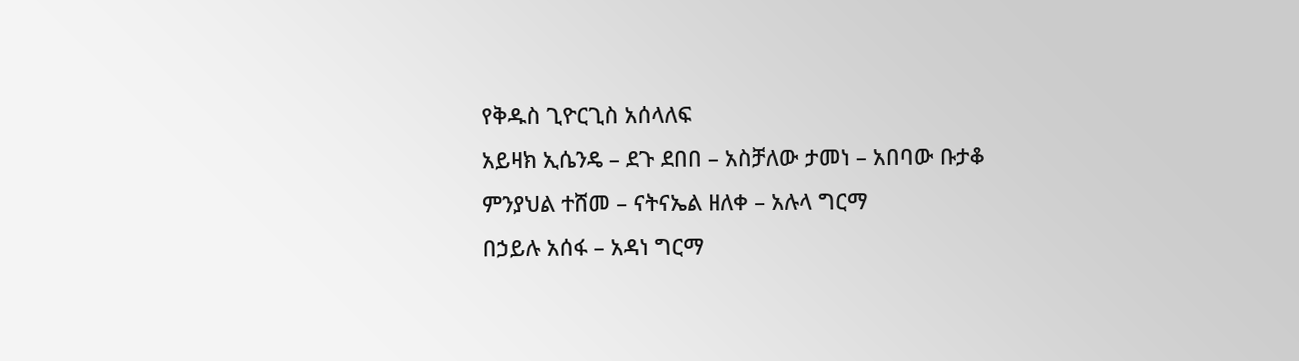የቅዱስ ጊዮርጊስ አሰላለፍ
አይዛክ ኢሴንዴ – ደጉ ደበበ – አስቻለው ታመነ – አበባው ቡታቆ
ምንያህል ተሸመ – ናትናኤል ዘለቀ – አሉላ ግርማ
በኃይሉ አሰፋ – አዳነ ግርማ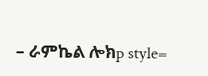– ራምኬል ሎክp style=